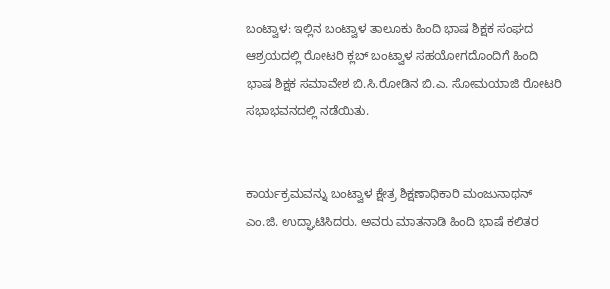ಬಂಟ್ವಾಳ: ಇಲ್ಲಿನ ಬಂಟ್ವಾಳ ತಾಲೂಕು ಹಿಂದಿ ಭಾಷ ಶಿಕ್ಷಕ ಸಂಘದ ಆಶ್ರಯದಲ್ಲಿ ರೋಟರಿ ಕ್ಲಬ್ ಬಂಟ್ವಾಳ ಸಹಯೋಗದೊಂದಿಗೆ ಹಿಂದಿ ಭಾಷ ಶಿಕ್ಷಕ ಸಮಾವೇಶ ಬಿ.ಸಿ.ರೋಡಿನ ಬಿ.ಎ. ಸೋಮಯಾಜಿ ರೋಟರಿ ಸಭಾಭವನದಲ್ಲಿ ನಡೆಯಿತು.


ಕಾರ್ಯಕ್ರಮವನ್ನು ಬಂಟ್ವಾಳ ಕ್ಷೇತ್ರ ಶಿಕ್ಷಣಾಧಿಕಾರಿ ಮಂಜುನಾಥನ್ ಎಂ.ಜಿ. ಉದ್ಘಾಟಿಸಿದರು. ಅವರು ಮಾತನಾಡಿ ಹಿಂದಿ ಭಾಷೆ ಕಲಿತರ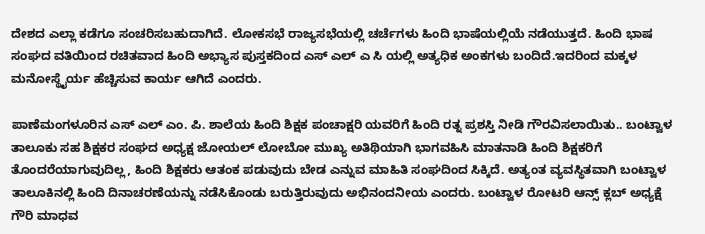ದೇಶದ ಎಲ್ಲಾ ಕಡೆಗೂ ಸಂಚರಿಸಬಹುದಾಗಿದೆ. ಲೋಕಸಭೆ ರಾಜ್ಯಸಭೆಯಲ್ಲಿ ಚರ್ಚೆಗಳು ಹಿಂದಿ ಭಾಷೆಯಲ್ಲಿಯೆ ನಡೆಯುತ್ತದೆ. ಹಿಂದಿ ಭಾಷ ಸಂಘದ ವತಿಯಿಂದ ರಚಿತವಾದ ಹಿಂದಿ ಅಭ್ಯಾಸ ಪುಸ್ತಕದಿಂದ ಎಸ್ ಎಲ್ ಎ ಸಿ ಯಲ್ಲಿ ಅತ್ಯಧಿಕ ಅಂಕಗಳು ಬಂದಿದೆ.ಇದರಿಂದ ಮಕ್ಕಳ ಮನೋಸ್ಥೈರ್ಯ ಹೆಚ್ಚಿಸುವ ಕಾರ್ಯ ಆಗಿದೆ ಎಂದರು.

ಪಾಣೆಮಂಗಳೂರಿನ ಎಸ್ ಎಲ್ ಎಂ. ಪಿ. ಶಾಲೆಯ ಹಿಂದಿ ಶಿಕ್ಷಕ ಪಂಚಾಕ್ಷರಿ ಯವರಿಗೆ ಹಿಂದಿ ರತ್ನ ಪ್ರಶಸ್ತಿ ನೀಡಿ ಗೌರವಿಸಲಾಯಿತು.. ಬಂಟ್ವಾಳ ತಾಲೂಕು ಸಹ ಶಿಕ್ಷಕರ ಸಂಘದ ಅಧ್ಯಕ್ಷ ಜೋಯಲ್ ಲೋಬೋ ಮುಖ್ಯ ಅತಿಥಿಯಾಗಿ ಭಾಗವಹಿಸಿ ಮಾತನಾಡಿ ಹಿಂದಿ ಶಿಕ್ಷಕರಿಗೆ ತೊಂದರೆಯಾಗುವುದಿಲ್ಲ, ಹಿಂದಿ ಶಿಕ್ಷಕರು ಆತಂಕ ಪಡುವುದು ಬೇಡ ಎನ್ನುವ ಮಾಹಿತಿ ಸಂಘದಿಂದ ಸಿಕ್ಕಿದೆ. ಅತ್ಯಂತ ವ್ಯವಸ್ಥಿತವಾಗಿ ಬಂಟ್ವಾಳ ತಾಲೂಕಿನಲ್ಲಿ ಹಿಂದಿ ದಿನಾಚರಣೆಯನ್ನು ನಡೆಸಿಕೊಂಡು ಬರುತ್ತಿರುವುದು ಅಭಿನಂದನೀಯ ಎಂದರು. ಬಂಟ್ವಾಳ ರೋಟರಿ ಆನ್ಸ್ ಕ್ಲಬ್ ಅಧ್ಯಕ್ಷೆ ಗೌರಿ ಮಾಧವ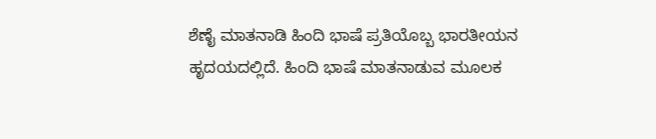ಶೆಣೈ ಮಾತನಾಡಿ ಹಿಂದಿ ಭಾಷೆ ಪ್ರತಿಯೊಬ್ಬ ಭಾರತೀಯನ ಹೃದಯದಲ್ಲಿದೆ. ಹಿಂದಿ ಭಾಷೆ ಮಾತನಾಡುವ ಮೂಲಕ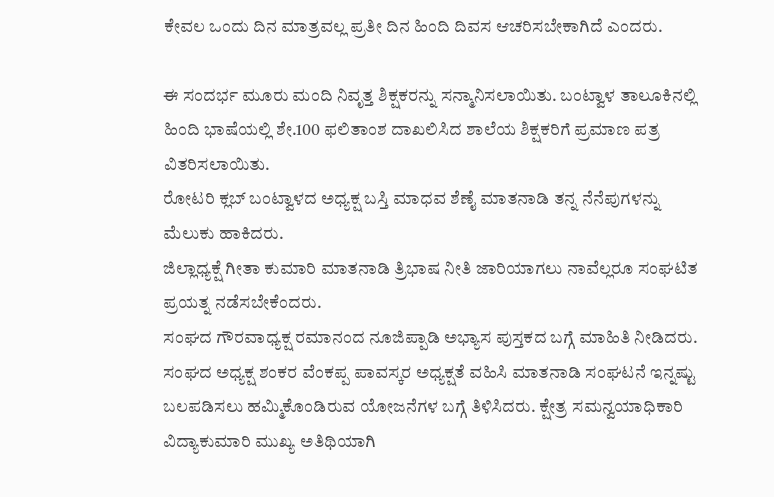ಕೇವಲ ಒಂದು ದಿನ ಮಾತ್ರವಲ್ಲ ಪ್ರತೀ ದಿನ ಹಿಂದಿ ದಿವಸ ಆಚರಿಸಬೇಕಾಗಿದೆ ಎಂದರು.

ಈ ಸಂದರ್ಭ ಮೂರು ಮಂದಿ ನಿವೃತ್ತ ಶಿಕ್ಷಕರನ್ನು ಸನ್ಮಾನಿಸಲಾಯಿತು. ಬಂಟ್ವಾಳ ತಾಲೂಕಿನಲ್ಲಿ ಹಿಂದಿ ಭಾಷೆಯಲ್ಲಿ ಶೇ.100 ಫಲಿತಾಂಶ ದಾಖಲಿಸಿದ ಶಾಲೆಯ ಶಿಕ್ಷಕರಿಗೆ ಪ್ರಮಾಣ ಪತ್ರ ವಿತರಿಸಲಾಯಿತು.
ರೋಟರಿ ಕ್ಲಬ್ ಬಂಟ್ವಾಳದ ಅಧ್ಯಕ್ಷ ಬಸ್ತಿ ಮಾಧವ ಶೆಣೈ ಮಾತನಾಡಿ ತನ್ನ ನೆನೆಪುಗಳನ್ನು ಮೆಲುಕು ಹಾಕಿದರು.
ಜಿಲ್ಲಾಧ್ಯಕ್ಷೆ ಗೀತಾ ಕುಮಾರಿ ಮಾತನಾಡಿ ತ್ರಿಭಾಷ ನೀತಿ ಜಾರಿಯಾಗಲು ನಾವೆಲ್ಲರೂ ಸಂಘಟಿತ ಪ್ರಯತ್ನ ನಡೆಸಬೇಕೆಂದರು.
ಸಂಘದ ಗೌರವಾಧ್ಯಕ್ಷ ರಮಾನಂದ ನೂಜಿಪ್ಪಾಡಿ ಅಭ್ಯಾಸ ಪುಸ್ತಕದ ಬಗ್ಗೆ ಮಾಹಿತಿ ನೀಡಿದರು. ಸಂಘದ ಅಧ್ಯಕ್ಷ ಶಂಕರ ವೆಂಕಪ್ಪ ಪಾವಸ್ಕರ ಅಧ್ಯಕ್ಷತೆ ವಹಿಸಿ ಮಾತನಾಡಿ ಸಂಘಟನೆ ಇನ್ನಷ್ಟು ಬಲಪಡಿಸಲು ಹಮ್ಮಿಕೊಂಡಿರುವ ಯೋಜನೆಗಳ ಬಗ್ಗೆ ತಿಳಿಸಿದರು. ಕ್ಷೇತ್ರ ಸಮನ್ವಯಾಧಿಕಾರಿ ವಿದ್ಯಾಕುಮಾರಿ ಮುಖ್ಯ ಅತಿಥಿಯಾಗಿ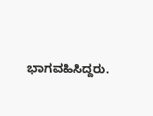ಭಾಗವಹಿಸಿದ್ದರು.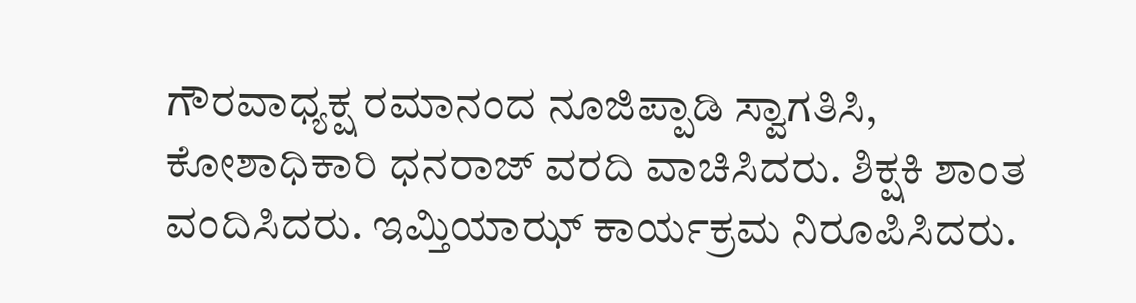ಗೌರವಾಧ್ಯಕ್ಷ ರಮಾನಂದ ನೂಜಿಪ್ಪಾಡಿ ಸ್ವಾಗತಿಸಿ, ಕೋಶಾಧಿಕಾರಿ ಧನರಾಜ್ ವರದಿ ವಾಚಿಸಿದರು. ಶಿಕ್ಷಕಿ ಶಾಂತ ವಂದಿಸಿದರು. ಇಮ್ತಿಯಾಝ್ ಕಾರ್ಯಕ್ರಮ ನಿರೂಪಿಸಿದರು.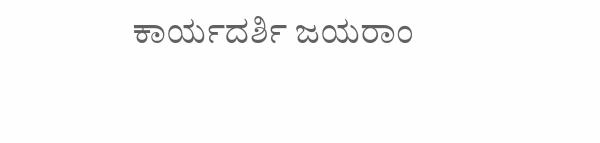ಕಾರ್ಯದರ್ಶಿ ಜಯರಾಂ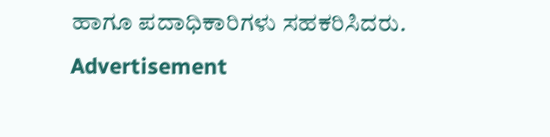ಹಾಗೂ ಪದಾಧಿಕಾರಿಗಳು ಸಹಕರಿಸಿದರು.
Advertisement